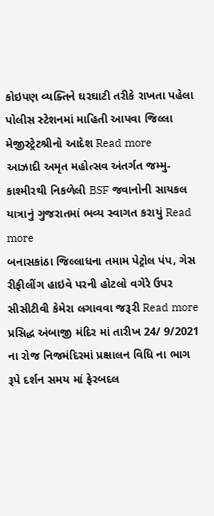કોઇપણ વ્યક્તિને ઘરઘાટી તરીકે રાખતા પહેલા પોલીસ સ્ટેશનમાં માહિતી આપવા જિલ્લા મેજીસ્ટ્રેટશ્રીનો આદેશ Read more
આઝાદી અમૃત મહોત્સવ અંતર્ગત જમ્મુ-કાશ્મીરથી નિકળેલી BSF જવાનોની સાયકલ યાત્રાનું ગુજરાતમાં ભવ્ય સ્વાગત કરાયું Read more
બનાસકાંઠા જિલ્લાધના તમામ પેટ્રોલ પંપ, ગેસ રીફીલીંગ હાઇવે પરની હોટલો વગેરે ઉપર સીસીટીવી કેમેરા લગાવવા જરૂરી Read more
પ્રસિદ્ધ અંબાજી મંદિર માં તારીખ 24/ 9/2021 ના રોજ નિજમંદિરમાં પ્રક્ષાલન વિધિ ના ભાગ રૂપે દર્શન સમય માં ફેરબદલ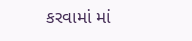કરવામાં માં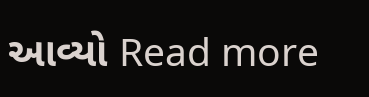આવ્યો Read more